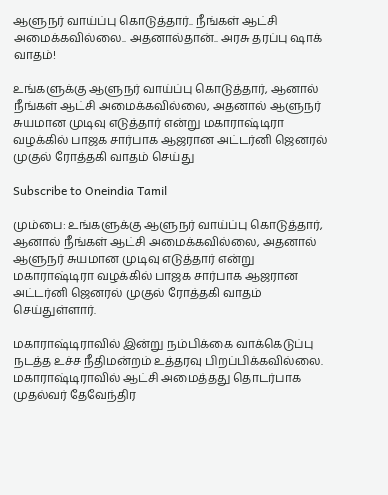ஆளுநர் வாய்ப்பு கொடுத்தார்.. நீங்கள் ஆட்சி அமைக்கவில்லை.. அதனால்தான்.. அரசு தரப்பு ஷாக் வாதம்!

உங்களுக்கு ஆளுநர் வாய்ப்பு கொடுத்தார், ஆனால் நீங்கள் ஆட்சி அமைக்கவில்லை, அதனால் ஆளுநர் சுயமான முடிவு எடுத்தார் என்று மகாராஷ்டிரா வழக்கில் பாஜக சார்பாக ஆஜரான அட்டர்னி ஜெனரல் முகுல் ரோத்தகி வாதம் செய்து

Subscribe to Oneindia Tamil

மும்பை: உங்களுக்கு ஆளுநர் வாய்ப்பு கொடுத்தார், ஆனால் நீங்கள் ஆட்சி அமைக்கவில்லை, அதனால் ஆளுநர் சுயமான முடிவு எடுத்தார் என்று மகாராஷ்டிரா வழக்கில் பாஜக சார்பாக ஆஜரான அட்டர்னி ஜெனரல் முகுல் ரோத்தகி வாதம் செய்துள்ளார்.

மகாராஷ்டிராவில் இன்று நம்பிக்கை வாக்கெடுப்பு நடத்த உச்ச நீதிமன்றம் உத்தரவு பிறப்பிக்கவில்லை. மகாராஷ்டிராவில் ஆட்சி அமைத்தது தொடர்பாக முதல்வர் தேவேந்திர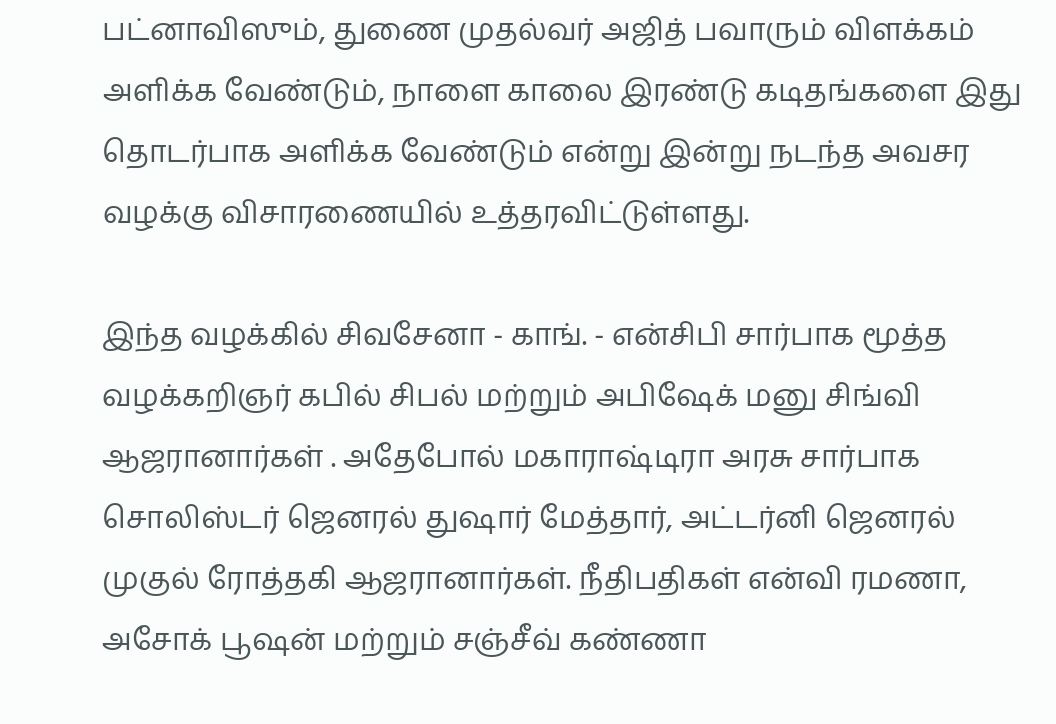பட்னாவிஸும், துணை முதல்வர் அஜித் பவாரும் விளக்கம் அளிக்க வேண்டும், நாளை காலை இரண்டு கடிதங்களை இது தொடர்பாக அளிக்க வேண்டும் என்று இன்று நடந்த அவசர வழக்கு விசாரணையில் உத்தரவிட்டுள்ளது.

இந்த வழக்கில் சிவசேனா - காங். - என்சிபி சார்பாக மூத்த வழக்கறிஞர் கபில் சிபல் மற்றும் அபிஷேக் மனு சிங்வி ஆஜரானார்கள் . அதேபோல் மகாராஷ்டிரா அரசு சார்பாக சொலிஸ்டர் ஜெனரல் துஷார் மேத்தார், அட்டர்னி ஜெனரல் முகுல் ரோத்தகி ஆஜரானார்கள். நீதிபதிகள் என்வி ரமணா, அசோக் பூஷன் மற்றும் சஞ்சீவ் கண்ணா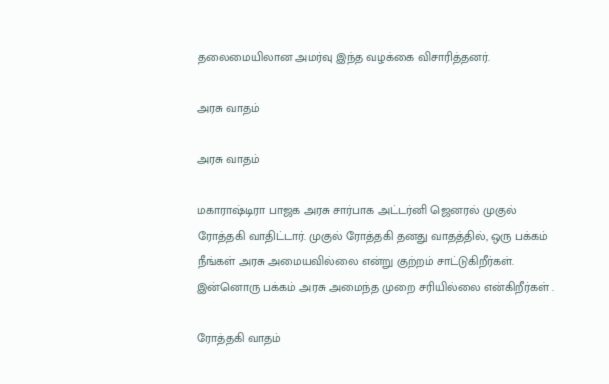தலைமையிலான அமர்வு இந்த வழக்கை விசாரித்தனர்.

அரசு வாதம்

அரசு வாதம்

மகாராஷ்டிரா பாஜக அரசு சார்பாக அட்டர்னி ஜெனரல் முகுல் ரோத்தகி வாதிட்டார். முகுல் ரோத்தகி தனது வாதத்தில், ஒரு பக்கம் நீங்கள் அரசு அமையவில்லை என்று குற்றம் சாட்டுகிறீர்கள். இன்னொரு பக்கம் அரசு அமைந்த முறை சரியில்லை என்கிறீர்கள் .

ரோத்தகி வாதம்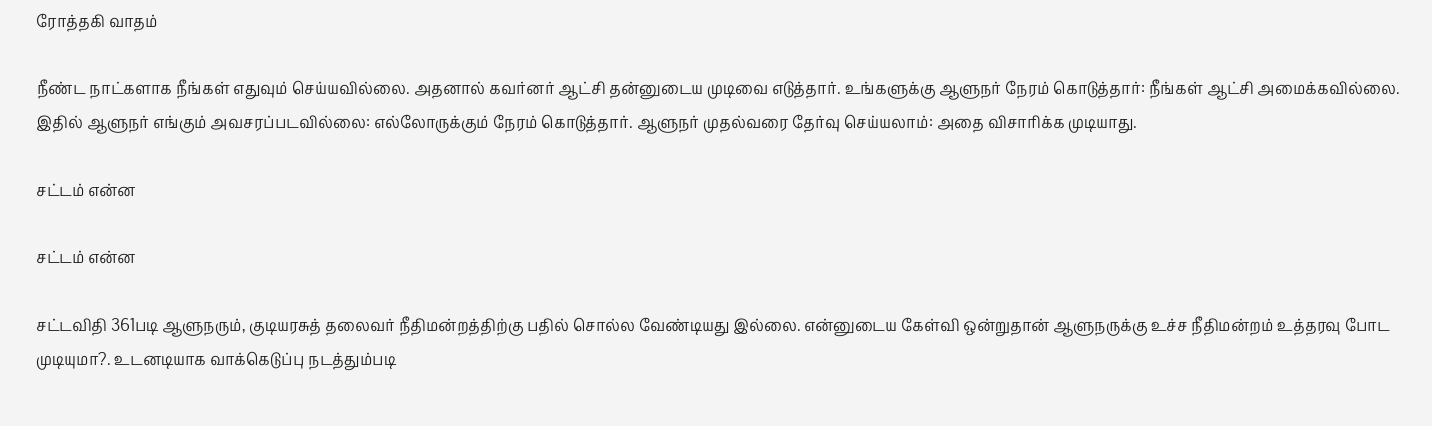ரோத்தகி வாதம்

நீண்ட நாட்களாக நீங்கள் எதுவும் செய்யவில்லை. அதனால் கவர்னர் ஆட்சி தன்னுடைய முடிவை எடுத்தார். உங்களுக்கு ஆளுநர் நேரம் கொடுத்தார்: நீங்கள் ஆட்சி அமைக்கவில்லை. இதில் ஆளுநர் எங்கும் அவசரப்படவில்லை: எல்லோருக்கும் நேரம் கொடுத்தார். ஆளுநர் முதல்வரை தேர்வு செய்யலாம்: அதை விசாரிக்க முடியாது.

சட்டம் என்ன

சட்டம் என்ன

சட்டவிதி 361படி ஆளுநரும், குடியரசுத் தலைவர் நீதிமன்றத்திற்கு பதில் சொல்ல வேண்டியது இல்லை. என்னுடைய கேள்வி ஒன்றுதான் ஆளுநருக்கு உச்ச நீதிமன்றம் உத்தரவு போட முடியுமா?. உடனடியாக வாக்கெடுப்பு நடத்தும்படி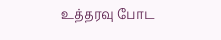உத்தரவு போட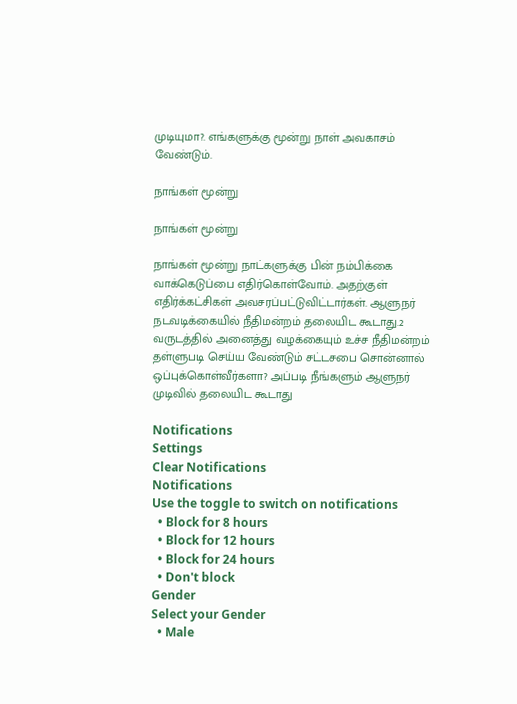முடியுமா?. எங்களுக்கு மூன்று நாள் அவகாசம் வேண்டும்.

நாங்கள் மூன்று

நாங்கள் மூன்று

நாங்கள் மூன்று நாட்களுக்கு பின் நம்பிக்கை வாக்கெடுப்பை எதிர்கொள்வோம். அதற்குள் எதிர்க்கட்சிகள் அவசரப்பட்டுவிட்டார்கள். ஆளுநர் நடவடிக்கையில் நீதிமன்றம் தலையிட கூடாது.2 வருடத்தில் அனைத்து வழக்கையும் உச்ச நீதிமன்றம் தள்ளுபடி செய்ய வேண்டும் சட்டசபை சொன்னால் ஒப்புக்கொள்வீர்களா? அப்படி நீங்களும் ஆளுநர் முடிவில் தலையிட கூடாது

Notifications
Settings
Clear Notifications
Notifications
Use the toggle to switch on notifications
  • Block for 8 hours
  • Block for 12 hours
  • Block for 24 hours
  • Don't block
Gender
Select your Gender
  • Male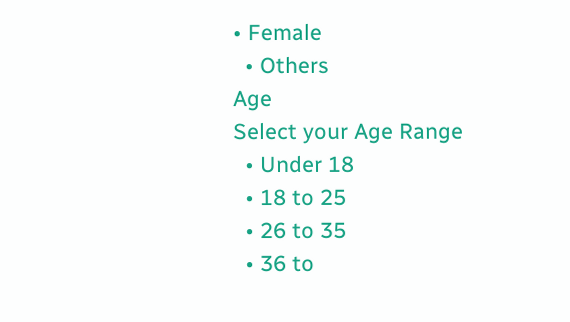• Female
  • Others
Age
Select your Age Range
  • Under 18
  • 18 to 25
  • 26 to 35
  • 36 to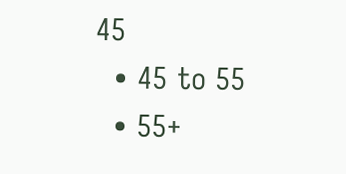45
  • 45 to 55
  • 55+